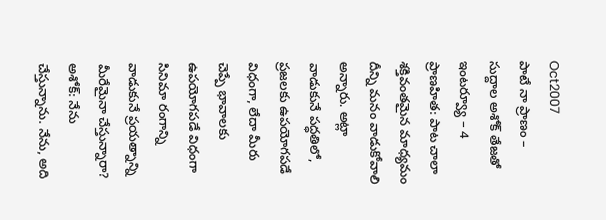Oct2007
పాటే నా ప్రాణం – సుద్దాల అశోక్ తేజతో ఇంటర్వ్యూ – 4
ప్రాణహిత: పాట చాలా శక్తివంతమైన మాధ్యమం దీన్ని మనం వాడుకోవాలి అన్నారు. అట్లా వాడుకునే పద్ధతిలో, ప్రజలకు ఉపయోగపడే విధంగా, లేదా మీరు చెప్పే భావాలకు ఉపయోగపడే విధంగా సినిమా రంగాన్ని వాడుకునే ప్రయత్నాన్ని మీరేమైనా చేస్తున్నారా?
అశోక్: నేను చేస్తున్నాను. నేను, అది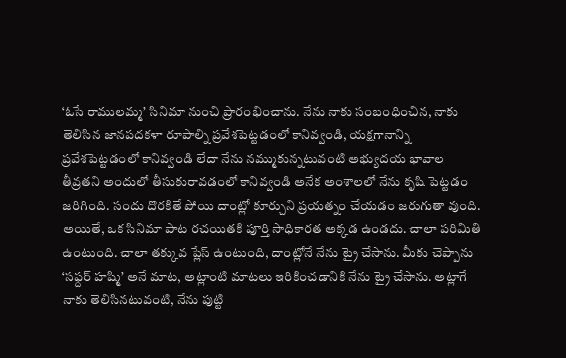‘ఓసే రాములమ్మ’ సినిమా నుంచి ప్రారంభించాను. నేను నాకు సంబంధించిన, నాకు తెలిసిన జానపదకళా రూపాల్ని ప్రవేశపెట్టడంలో కానివ్వండి, యక్షగానాన్ని ప్రవేశపెట్టడంలో కానివ్వండి లేదా నేను నమ్ముకున్నటువంటి అభ్యుదయ భావాల తీవ్రతని అందులో తీసుకురావడంలో కానివ్వండి అనేక అంశాలలో నేను కృషి పెట్టడం జరిగింది. సందు దొరకితే పోయి దాంట్లో కూర్చుని ప్రయత్నం చేయడం జరుగుతా వుంది. అయితే, ఒక సినిమా పాట రచయితకి పూర్తి సాధికారత అక్కడ ఉండదు. చాలా పరిమితి ఉంటుంది. చాలా తక్కువ ప్లేస్ ఉంటుంది, దాంట్లోనే నేను ట్రై చేసాను. మీకు చెప్పాను ‘సఫ్దర్ హష్మి’ అనే మాట, అట్లాంటి మాటలు ఇరికించడానికి నేను ట్రై చేసాను. అట్లాగే నాకు తెలిసినటువంటి, నేను పుట్టి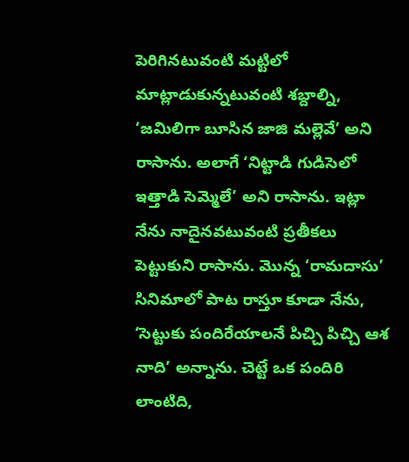పెరిగినటువంటి మట్టిలో మాట్లాడుకున్నటువంటి శబ్దాల్ని, ‘జమిలిగా బూసిన జాజి మల్లెవే’ అని రాసాను. అలాగే ‘నిట్టాడి గుడిసెలో ఇత్తాడి సెమ్మెలే’ అని రాసాను. ఇట్లా నేను నాదైనవటువంటి ప్రతీకలు పెట్టుకుని రాసాను. మొన్న ‘రామదాసు’ సినిమాలో పాట రాస్తూ కూడా నేను, ‘సెట్టుకు పందిరేయాలనే పిచ్చి పిచ్చి ఆశ నాది’ అన్నాను. చెట్టే ఒక పందిరి లాంటిది,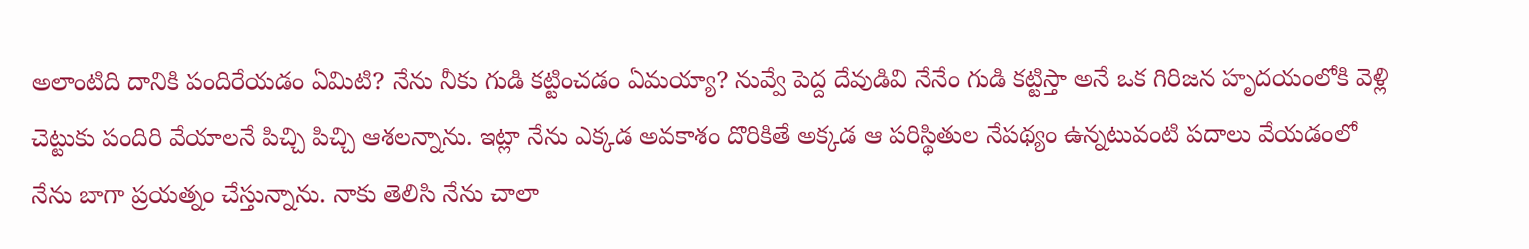అలాంటిది దానికి పందిరేయడం ఏమిటి? నేను నీకు గుడి కట్టించడం ఏమయ్యా? నువ్వే పెద్ద దేవుడివి నేనేం గుడి కట్టిస్తా అనే ఒక గిరిజన హృదయంలోకి వెళ్లి చెట్టుకు పందిరి వేయాలనే పిచ్చి పిచ్చి ఆశలన్నాను. ఇట్లా నేను ఎక్కడ అవకాశం దొరికితే అక్కడ ఆ పరిస్థితుల నేపథ్యం ఉన్నటువంటి పదాలు వేయడంలో నేను బాగా ప్రయత్నం చేస్తున్నాను. నాకు తెలిసి నేను చాలా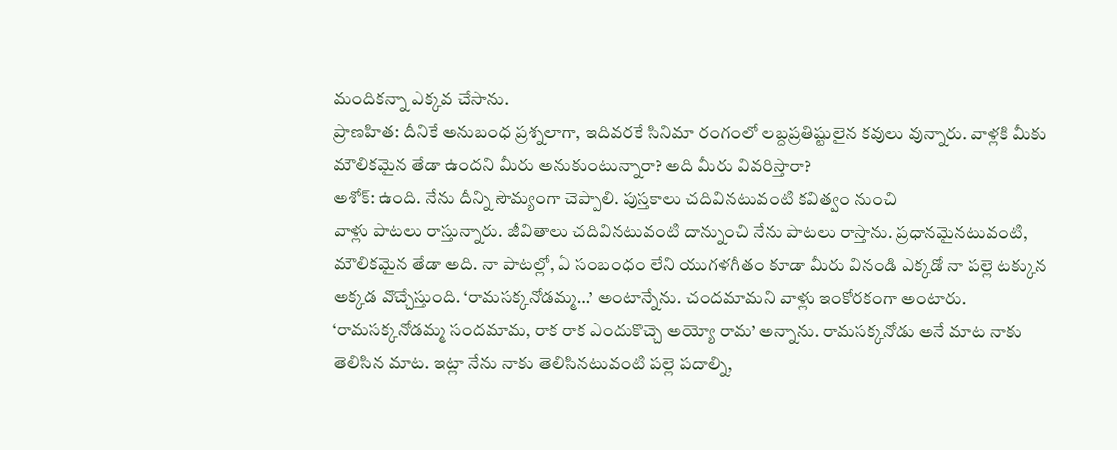మందికన్నా ఎక్కవ చేసాను.
ప్రాణహిత: దీనికే అనుబంధ ప్రశ్నలాగా, ఇదివరకే సినిమా రంగంలో లబ్దప్రతిష్టులైన కవులు వున్నారు. వాళ్లకి మీకు మౌలికమైన తేడా ఉందని మీరు అనుకుంటున్నారా? అది మీరు వివరిస్తారా?
అశోక్: ఉంది. నేను దీన్ని సౌమ్యంగా చెప్పాలి. పుస్తకాలు చదివినటువంటి కవిత్వం నుంచి
వాళ్లు పాటలు రాస్తున్నారు. జీవితాలు చదివినటువంటి దాన్నుంచి నేను పాటలు రాస్తాను. ప్రధానమైనటువంటి, మౌలికమైన తేడా అది. నా పాటల్లో, ఏ సంబంధం లేని యుగళగీతం కూడా మీరు వినండి ఎక్కడో నా పల్లె టక్కున అక్కడ వొచ్చేస్తుంది. ‘రామసక్కనోడమ్మ…’ అంటాన్నేను. చందమామని వాళ్లు ఇంకోరకంగా అంటారు. ‘రామసక్కనోడమ్మ సందమామ, రాక రాక ఎందుకొచ్చె అయ్యో రామ’ అన్నాను. రామసక్కనోడు అనే మాట నాకు తెలిసిన మాట. ఇట్లా నేను నాకు తెలిసినటువంటి పల్లె పదాల్ని,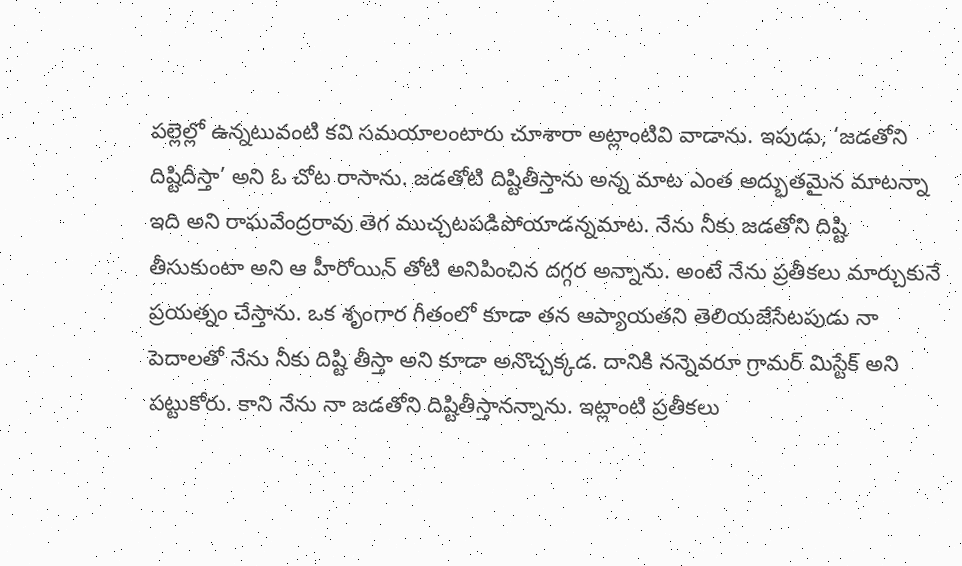పల్లెల్లో ఉన్నటువంటి కవి సమయాలంటారు చూశారా అట్లాంటివి వాడాను. ఇపుడు, ‘జడతోని దిష్టిదీస్తా’ అని ఓ చోట రాసాను. జడతోటి దిష్టితీస్తాను అన్న మాట ఎంత అద్భుతమైన మాటన్నా ఇది అని రాఘవేంద్రరావు తెగ ముచ్చటపడిపోయాడన్నమాట. నేను నీకు జడతోని దిష్టి తీసుకుంటా అని ఆ హీరోయిన్ తోటి అనిపించిన దగ్గర అన్నాను. అంటే నేను ప్రతీకలు మార్చుకునే ప్రయత్నం చేస్తాను. ఒక శృంగార గీతంలో కూడా తన ఆప్యాయతని తెలియజేసేటపుడు నా పెదాలతో నేను నీకు దిష్టి తీస్తా అని కూడా అనొచ్చక్కడ. దానికి నన్నెవరూ గ్రామర్ మిస్టేక్ అని పట్టుకోరు. కాని నేను నా జడతోని దిష్టితీస్తానన్నాను. ఇట్లాంటి ప్రతీకలు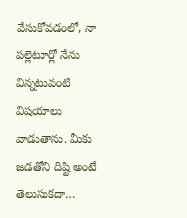వేసుకోవడంలో, నా పల్లెటూర్లో నేను విన్నటువంటి విషయాలు వాడుతాను. మీకు జడతోని దిష్టి అంటే తెలుసుకదా…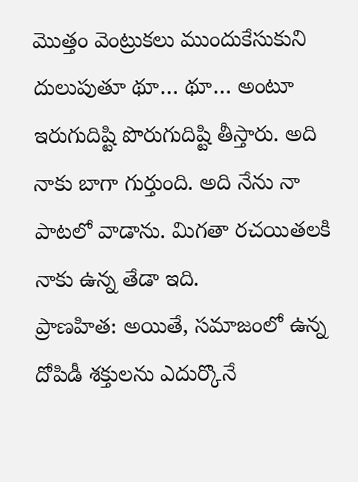మొత్తం వెంట్రుకలు ముందుకేసుకుని దులుపుతూ థూ… థూ… అంటూ ఇరుగుదిష్టి పొరుగుదిష్టి తీస్తారు. అది నాకు బాగా గుర్తుంది. అది నేను నా పాటలో వాడాను. మిగతా రచయితలకి నాకు ఉన్న తేడా ఇది.
ప్రాణహిత: అయితే, సమాజంలో ఉన్న దోపిడీ శక్తులను ఎదుర్కొనే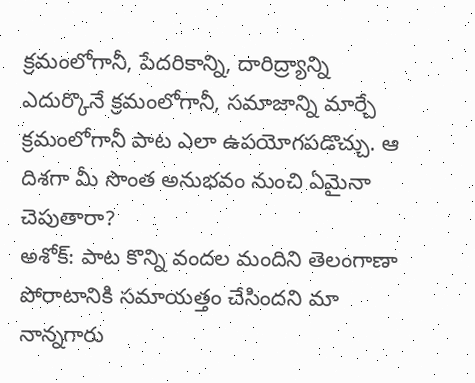క్రమంలోగానీ, పేదరికాన్ని, దారిద్ర్యాన్ని ఎదుర్కొనే క్రమంలోగానీ, సమాజాన్ని మార్చే క్రమంలోగానీ పాట ఎలా ఉపయోగపడొచ్చు. ఆ దిశగా మీ సొంత అనుభవం నుంచి ఏమైనా చెపుతారా?
అశోక్: పాట కొన్ని వందల మందిని తెలంగాణా పోరాటానికి సమాయత్తం చేసిందని మా నాన్నగారు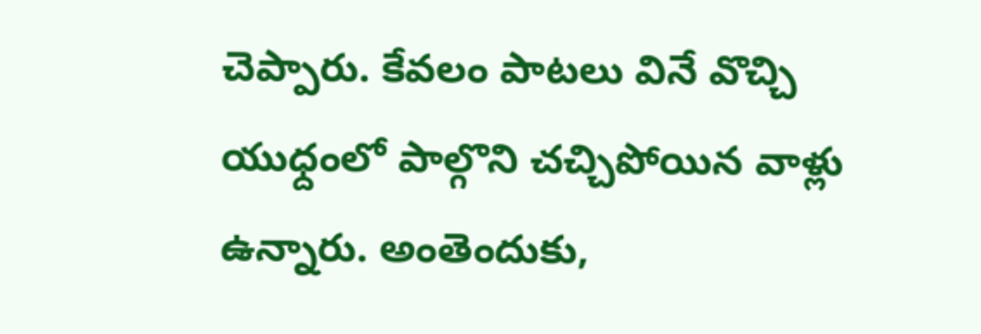చెప్పారు. కేవలం పాటలు వినే వొచ్చి యుధ్దంలో పాల్గొని చచ్చిపోయిన వాళ్లు ఉన్నారు. అంతెందుకు,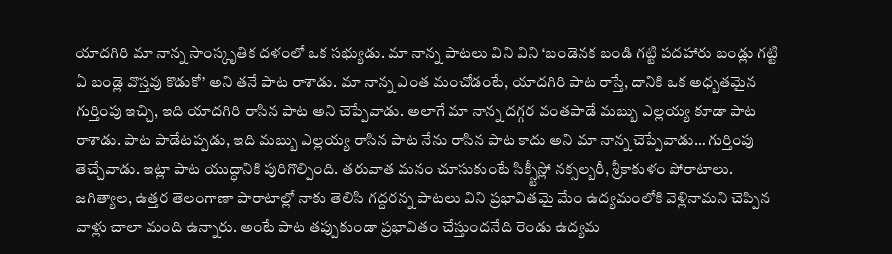యాదగిరి మా నాన్న సాంస్కృతిక దళంలో ఒక సభ్యుడు. మా నాన్న పాటలు విని విని ‘బండెనక బండి గట్టి పదహారు బండ్లు గట్టి ఏ బండ్లె వొస్తవు కొడుకో’ అని తనే పాట రాశాడు. మా నాన్న ఎంత మంచోడంటే, యాదగిరి పాట రాస్తే, దానికి ఒక అధ్బతమైన గుర్తింపు ఇచ్చి, ఇది యాదగిరి రాసిన పాట అని చెప్పేవాడు. అలాగే మా నాన్న దగ్గర వంతపాడే మబ్బు ఎల్లయ్య కూడా పాట రాశాడు. పాట పాడేటప్పడు, ఇది మబ్బు ఎల్లయ్య రాసిన పాట నేను రాసిన పాట కాదు అని మా నాన్న చెప్పేవాడు… గుర్తింపు తెచ్చేవాడు. ఇట్లా పాట యుద్ధానికి పురిగొల్పింది. తరువాత మనం చూసుకుంటే సిక్స్టీస్లో నక్సల్బరీ, శ్రీకాకుళం పోరాటాలు. జగిత్యాల, ఉత్తర తెలంగాణా పారాటాల్లో నాకు తెలిసి గద్దరన్న పాటలు విని ప్రభావితమై మేం ఉద్యమంలోకి వెళ్లినామని చెప్పిన వాళ్లు చాలా మంది ఉన్నారు. అంటే పాట తప్పుకుండా ప్రభావితం చేస్తుందనేది రెండు ఉద్యమ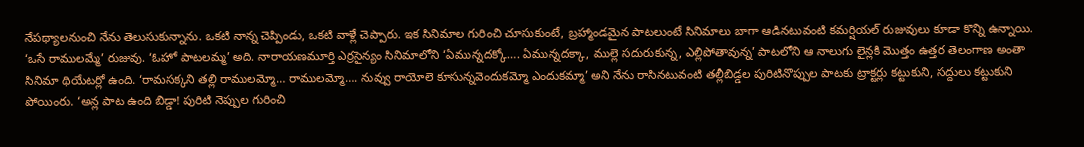నేపథ్యాలనుంచి నేను తెలుసుకున్నాను. ఒకటి నాన్న చెప్పిండు, ఒకటి వాళ్లే చెప్పారు. ఇక సినిమాల గురించి చూసుకుంటే, బ్రహ్మాండమైన పాటలుంటే సినిమాలు బాగా ఆడినటువంటి కమర్షియల్ రుజువులు కూడా కొన్ని ఉన్నాయి. ‘ఒసే రాములమ్మే’ రుజువు. ‘ఓహో పాటలమ్మ’ అది. నారాయణమూర్తి ఎర్రసైన్యం సినిమాలోని ‘ఏమున్నదక్కో…. ఏమున్నదక్కా, ముల్లె సదురుకున్న, ఎల్లిపోతావున్న’ పాటలోని ఆ నాలుగు లైన్లకి మొత్తం ఉత్తర తెలంగాణ అంతా సినిమా థియేటర్లో ఉంది. ‘రామసక్కని తల్లి రాములమ్మో… రాములమ్మో…. నువ్వు రాయోలె కూసున్నవెందుకమ్మో ఎందుకమ్మా’ అని నేను రాసినటువంటి తల్లీబిడ్డల పురిటినొప్పుల పాటకు ట్రాక్టర్లు కట్టుకుని, సద్దులు కట్టుకుని పోయింరు. ‘అన్ల పాట ఉంది బిడ్డా! పురిటి నెప్పుల గురించి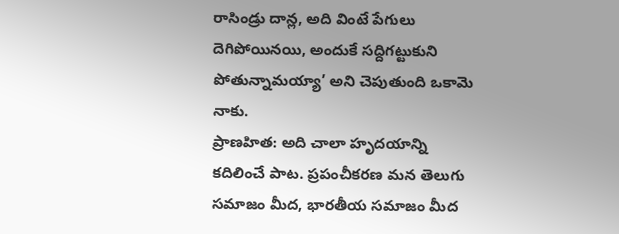రాసిండ్రు దాన్ల, అది వింటే పేగులు దెగిపోయినయి, అందుకే సద్దిగట్టుకుని పోతున్నామయ్యా’ అని చెపుతుంది ఒకామె నాకు.
ప్రాణహిత: అది చాలా హృదయాన్ని కదిలించే పాట. ప్రపంచీకరణ మన తెలుగు సమాజం మీద, భారతీయ సమాజం మీద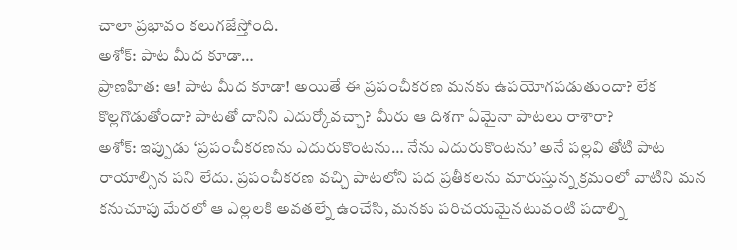చాలా ప్రభావం కలుగజేస్తోంది.
అశోక్: పాట మీద కూడా…
ప్రాణహిత: ఆ! పాట మీద కూడా! అయితే ఈ ప్రపంచీకరణ మనకు ఉపయోగపడుతుందా? లేక కొల్లగొడుతోందా? పాటతో దానిని ఎదుర్కోవచ్చా? మీరు ఆ దిశగా ఏమైనా పాటలు రాశారా?
అశోక్: ఇప్పుడు ‘ప్రపంచీకరణను ఎదురుకొంటను… నేను ఎదురుకొంటను’ అనే పల్లవి తోటి పాట రాయాల్సిన పని లేదు. ప్రపంచీకరణ వచ్చి పాటలోని పద ప్రతీకలను మారుస్తున్న క్రమంలో వాటిని మన కనుచూపు మేరలో ఆ ఎల్లలకి అవతల్నే ఉంచేసి, మనకు పరిచయమైనటువంటి పదాల్ని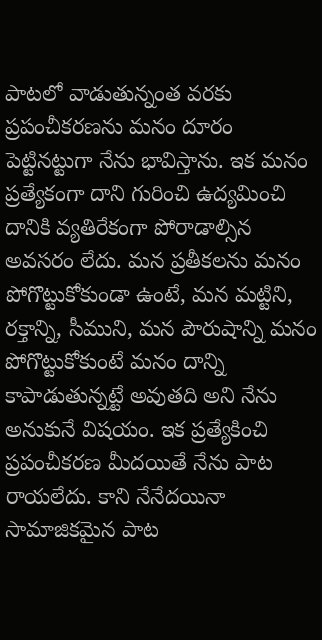పాటలో వాడుతున్నంత వరకు ప్రపంచీకరణను మనం దూరం పెట్టినట్టుగా నేను భావిస్తాను. ఇక మనం ప్రత్యేకంగా దాని గురించి ఉద్యమించి దానికి వ్యతిరేకంగా పోరాడాల్సిన అవసరం లేదు. మన ప్రతీకలను మనం పోగొట్టుకోకుండా ఉంటే, మన మట్టిని, రక్తాన్ని, సీముని, మన పౌరుషాన్ని మనం పోగొట్టుకోకుంటే మనం దాన్ని కాపాడుతున్నట్టే అవుతది అని నేను అనుకునే విషయం. ఇక ప్రత్యేకించి ప్రపంచీకరణ మీదయితే నేను పాట రాయలేదు. కాని నేనేదయినా సామాజికమైన పాట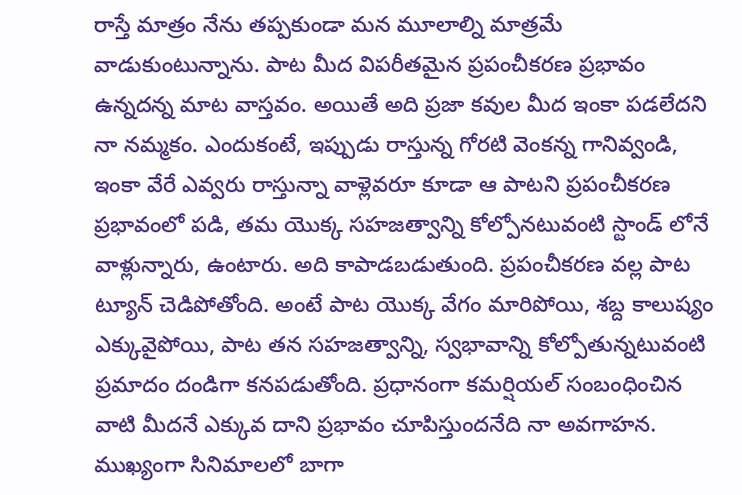రాస్తే మాత్రం నేను తప్పకుండా మన మూలాల్ని మాత్రమే వాడుకుంటున్నాను. పాట మీద విపరీతమైన ప్రపంచీకరణ ప్రభావం ఉన్నదన్న మాట వాస్తవం. అయితే అది ప్రజా కవుల మీద ఇంకా పడలేదని నా నమ్మకం. ఎందుకంటే, ఇప్పుడు రాస్తున్న గోరటి వెంకన్న గానివ్వండి, ఇంకా వేరే ఎవ్వరు రాస్తున్నా వాళ్లెవరూ కూడా ఆ పాటని ప్రపంచీకరణ ప్రభావంలో పడి, తమ యొక్క సహజత్వాన్ని కోల్పోనటువంటి స్టాండ్ లోనే వాళ్లున్నారు, ఉంటారు. అది కాపాడబడుతుంది. ప్రపంచీకరణ వల్ల పాట ట్యూన్ చెడిపోతోంది. అంటే పాట యొక్క వేగం మారిపోయి, శబ్ద కాలుష్యం ఎక్కువైపోయి, పాట తన సహజత్వాన్ని, స్వభావాన్ని కోల్పోతున్నటువంటి ప్రమాదం దండిగా కనపడుతోంది. ప్రధానంగా కమర్షియల్ సంబంధించిన వాటి మీదనే ఎక్కువ దాని ప్రభావం చూపిస్తుందనేది నా అవగాహన. ముఖ్యంగా సినిమాలలో బాగా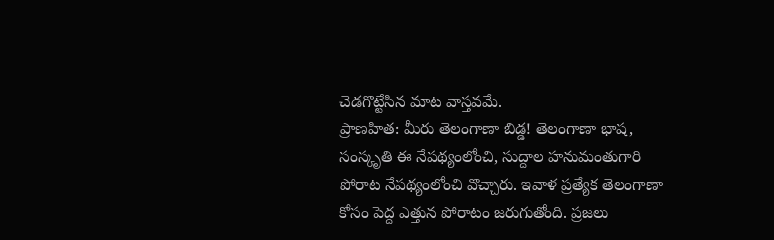చెడగొట్టేసిన మాట వాస్తవమే.
ప్రాణహిత: మీరు తెలంగాణా బిడ్డ! తెలంగాణా భాష, సంస్కృతి ఈ నేపథ్యంలోంచి, సుద్దాల హనుమంతుగారి పోరాట నేపథ్యంలోంచి వొచ్చారు. ఇవాళ ప్రత్యేక తెలంగాణా కోసం పెద్ద ఎత్తున పోరాటం జరుగుతోంది. ప్రజలు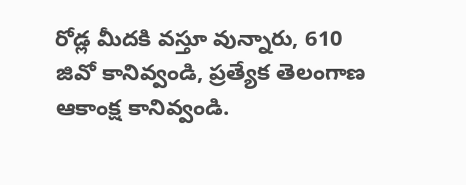రోడ్ల మీదకి వస్తూ వున్నారు, 610 జివో కానివ్వండి, ప్రత్యేక తెలంగాణ ఆకాంక్ష కానివ్వండి.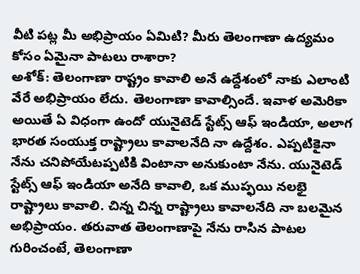వీటి పట్ల మీ అభిప్రాయం ఏమిటి? మీరు తెలంగాణా ఉద్యమం కోసం ఏమైనా పాటలు రాశారా?
అశోక్: తెలంగాణా రాష్ట్రం కావాలి అనే ఉద్దేశంలో నాకు ఎలాంటి వేరే అభిప్రాయం లేదు. తెలంగాణా కావాల్సిందే. ఇవాళ అమెరికా అయితే ఏ విధంగా ఉందో యునైటెడ్ స్టేట్స్ ఆఫ్ ఇండియా, అలాగ భారత సంయుక్త రాష్ట్రాలు కావాలనేది నా ఉద్దేశం. ఎప్పటికైనా నేను చనిపోయేటప్పటికి వింటానా అనుకుంటా నేను. యునైటెడ్ స్టేట్స్ ఆఫ్ ఇండియా అనేది కావాలి, ఒక ముప్ఫయి నలభై రాష్ట్రాలు కావాలి. చిన్న చిన్న రాష్ట్రాలు కావాలనేది నా బలమైన అభిప్రాయం. తరువాత తెలంగాణాపై నేను రాసిన పాటల గురించంటే, తెలంగాణా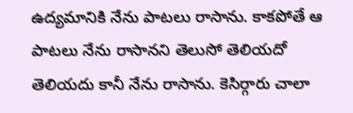ఉద్యమానికి నేను పాటలు రాసాను. కాకపోతే ఆ పాటలు నేను రాసానని తెలుసో తెలియదో తెలియదు కానీ నేను రాసాను. కెసిర్గారు చాలా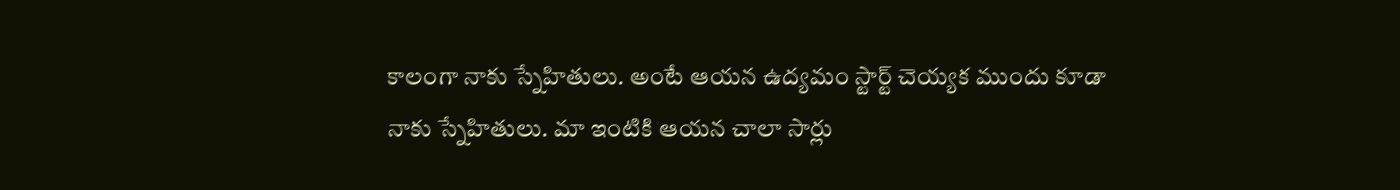కాలంగా నాకు స్నేహితులు. అంటే ఆయన ఉద్యమం స్టార్ట్ చెయ్యక ముందు కూడా నాకు స్నేహితులు. మా ఇంటికి ఆయన చాలా సార్లు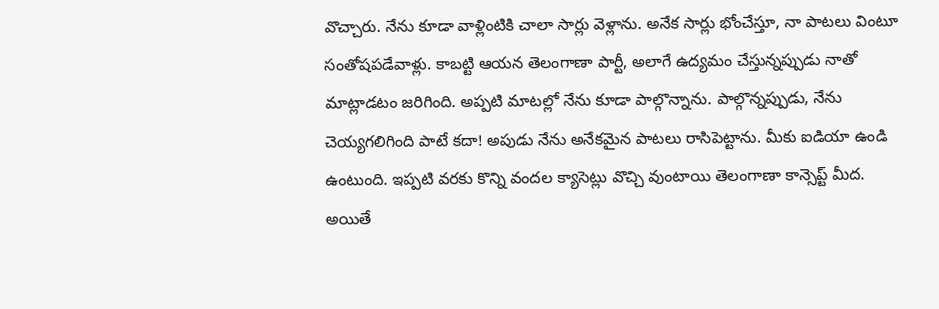వొచ్చారు. నేను కూడా వాళ్లింటికి చాలా సార్లు వెళ్లాను. అనేక సార్లు భోంచేస్తూ, నా పాటలు వింటూ సంతోషపడేవాళ్లు. కాబట్టి ఆయన తెలంగాణా పార్టీ, అలాగే ఉద్యమం చేస్తున్నప్పుడు నాతో మాట్లాడటం జరిగింది. అప్పటి మాటల్లో నేను కూడా పాల్గొన్నాను. పాల్గొన్నప్పుడు, నేను చెయ్యగలిగింది పాటే కదా! అపుడు నేను అనేకమైన పాటలు రాసిపెట్టాను. మీకు ఐడియా ఉండి ఉంటుంది. ఇప్పటి వరకు కొన్ని వందల క్యాసెట్లు వొచ్చి వుంటాయి తెలంగాణా కాన్సెప్ట్ మీద. అయితే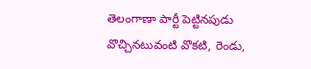తెలంగాణా పార్టీ పెట్టినపుడు వొచ్చినటువంటి వొకటి, రెండు,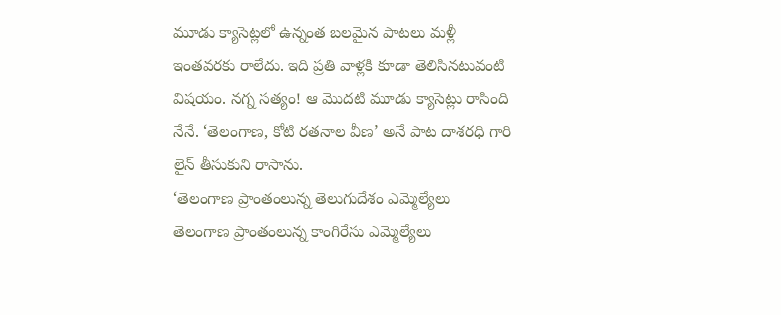మూడు క్యాసెట్లలో ఉన్నంత బలమైన పాటలు మళ్లీ ఇంతవరకు రాలేదు. ఇది ప్రతి వాళ్లకి కూడా తెలిసినటువంటి విషయం. నగ్న సత్యం! ఆ మొదటి మూడు క్యాసెట్లు రాసింది నేనే. ‘తెలంగాణ, కోటి రతనాల వీణ’ అనే పాట దాశరధి గారి లైన్ తీసుకుని రాసాను.
‘తెలంగాణ ప్రాంతంలున్న తెలుగుదేశం ఎమ్మెల్యేలు
తెలంగాణ ప్రాంతంలున్న కాంగిరేసు ఎమ్మెల్యేలు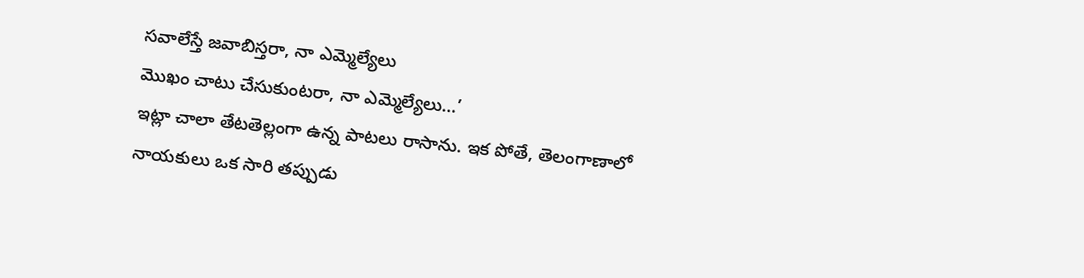సవాలేస్తే జవాబిస్తరా, నా ఎమ్మెల్యేలు
మొఖం చాటు చేసుకుంటరా, నా ఎమ్మెల్యేలు…’
ఇట్లా చాలా తేటతెల్లంగా ఉన్న పాటలు రాసాను. ఇక పోతే, తెలంగాణాలో నాయకులు ఒక సారి తప్పుడు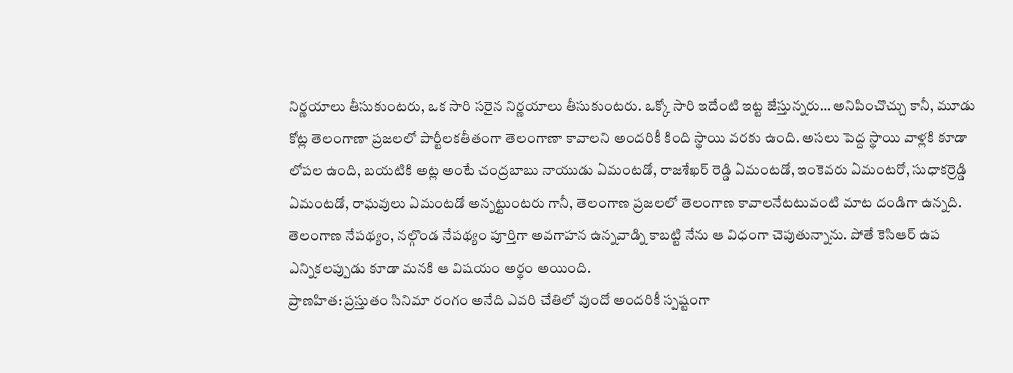నిర్ణయాలు తీసుకుంటరు, ఒక సారి సరైన నిర్ణయాలు తీసుకుంటరు. ఒక్కో సారి ఇదేంటి ఇట్ట జేస్తున్నరు… అనిపించొచ్చు కానీ, మూడు కోట్ల తెలంగాణా ప్రజలలో పార్టీలకతీతంగా తెలంగాణా కావాలని అందరికీ కింది స్థాయి వరకు ఉంది. అసలు పెద్ద స్థాయి వాళ్లకి కూడా లోపల ఉంది, బయటికి అట్ల అంటే చంద్రబాబు నాయుడు ఏమంటడో, రాజశేఖర్ రెడ్డి ఏమంటడో, ఇంకెవరు ఏమంటరో, సుధాకర్రెడ్డి ఏమంటడో, రాఘవులు ఏమంటడో అన్నట్టుంటరు గానీ, తెలంగాణ ప్రజలలో తెలంగాణ కావాలనేటటువంటి మాట దండిగా ఉన్నది. తెలంగాణ నేపథ్యం, నల్గొండ నేపథ్యం పూర్తిగా అవగాహన ఉన్నవాడ్ని కాబట్టి నేను ఆ విధంగా చెపుతున్నాను. పోతే కెసిఆర్ ఉప ఎన్నికలప్పుడు కూడా మనకి ఆ విషయం అర్థం అయింది.
ప్రాణహిత: ప్రస్తుతం సినిమా రంగం అనేది ఎవరి చేతిలో వుందో అందరికీ స్పష్టంగా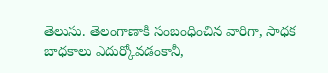తెలుసు. తెలంగాణాకి సంబంధించిన వారిగా, సాధక బాధకాలు ఎదుర్కోవడంకానీ,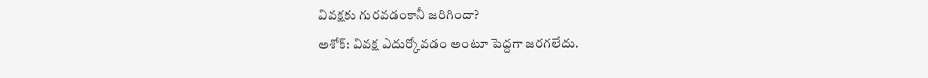వివక్షకు గురవడంకానీ జరిగిందా?
అశోక్: వివక్ష ఎదుర్కోవడం అంటూ పెద్దగా జరగలేదు.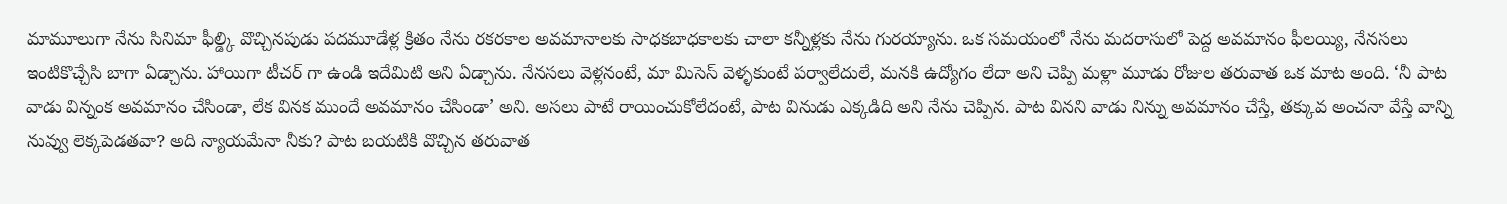మామూలుగా నేను సినిమా ఫీల్డ్కి వొచ్చినపుడు పదమూడేళ్ల క్రితం నేను రకరకాల అవమానాలకు సాధకబాధకాలకు చాలా కన్నీళ్లకు నేను గురయ్యాను. ఒక సమయంలో నేను మదరాసులో పెద్ద అవమానం ఫీలయ్యి, నేనసలు ఇంటికొచ్చేసి బాగా ఏడ్చాను. హాయిగా టీచర్ గా ఉండి ఇదేమిటి అని ఏడ్చాను. నేనసలు వెళ్లనంటే, మా మిసెస్ వెళ్ళకుంటే పర్వాలేదులే, మనకి ఉద్యోగం లేదా అని చెప్పి మళ్లా మూడు రోజుల తరువాత ఒక మాట అంది. ‘నీ పాట వాడు విన్నంక అవమానం చేసిండా, లేక వినక ముందే అవమానం చేసిండా’ అని. అసలు పాటే రాయించుకోలేదంటే, పాట వినుడు ఎక్కడిది అని నేను చెప్పిన. పాట వినని వాడు నిన్ను అవమానం చేస్తే, తక్కువ అంచనా వేస్తే వాన్ని నువ్వు లెక్కపెడతవా? అది న్యాయమేనా నీకు? పాట బయటికి వొచ్చిన తరువాత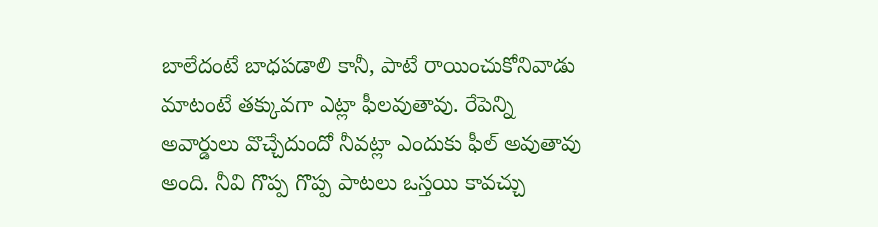బాలేదంటే బాధపడాలి కానీ, పాటే రాయించుకోనివాడు మాటంటే తక్కువగా ఎట్లా ఫీలవుతావు. రేపెన్ని అవార్డులు వొచ్చేదుందో నీవట్లా ఎందుకు ఫీల్ అవుతావు అంది. నీవి గొప్ప గొప్ప పాటలు ఒస్తయి కావచ్చు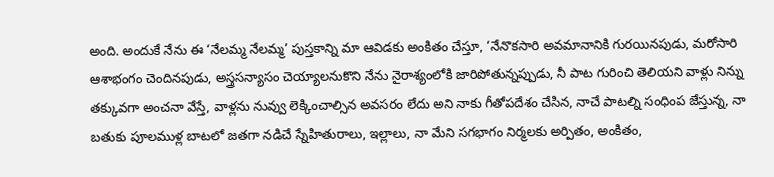అంది. అందుకే నేను ఈ ‘నేలమ్మ నేలమ్మ’ పుస్తకాన్ని మా ఆవిడకు అంకితం చేస్తూ, ‘నేనొకసారి అవమానానికి గురయినపుడు, మరోసారి ఆశాభంగం చెందినపుడు, అస్త్రసన్యాసం చెయ్యాలనుకొని నేను నైరాశ్యంలోకి జారిపోతున్నప్పుడు, నీ పాట గురించి తెలియని వాళ్లు నిన్ను తక్కువగా అంచనా వేస్తే, వాళ్లను నువ్వు లెక్కించాల్సిన అవసరం లేదు అని నాకు గీతోపదేశం చేసిన, నాచే పాటల్ని సంధింప జేస్తున్న, నా బతుకు పూలముళ్ల బాటలో జతగా నడిచే స్నేహితురాలు, ఇల్లాలు, నా మేని సగభాగం నిర్మలకు అర్పితం, అంకితం,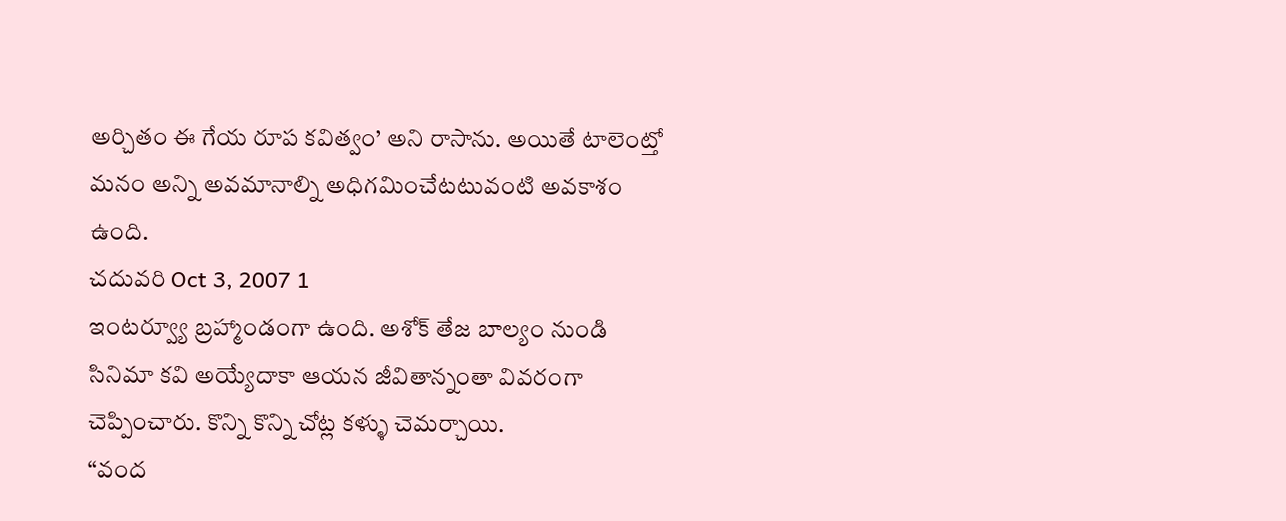అర్చితం ఈ గేయ రూప కవిత్వం’ అని రాసాను. అయితే టాలెంట్తో మనం అన్ని అవమానాల్ని అధిగమించేటటువంటి అవకాశం ఉంది.
చదువరి Oct 3, 2007 1
ఇంటర్వ్యూ బ్రహ్మాండంగా ఉంది. అశోక్ తేజ బాల్యం నుండి సినిమా కవి అయ్యేదాకా ఆయన జీవితాన్నంతా వివరంగా చెప్పించారు. కొన్ని కొన్ని చోట్ల కళ్ళు చెమర్చాయి.
“వంద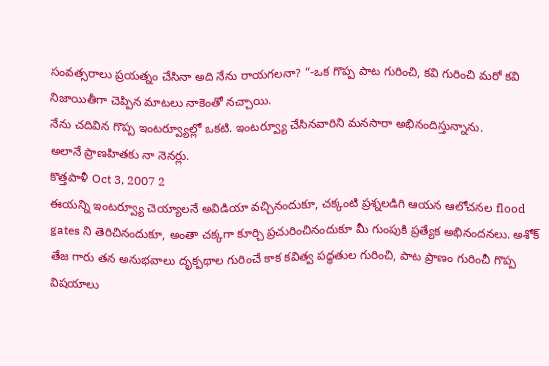సంవత్సరాలు ప్రయత్నం చేసినా అది నేను రాయగలనా? “-ఒక గొప్ప పాట గురించి, కవి గురించి మరో కవి నిజాయితీగా చెప్పిన మాటలు నాకెంతో నచ్చాయి.
నేను చదివిన గొప్ప ఇంటర్వ్యూల్లో ఒకటి. ఇంటర్వ్యూ చేసినవారిని మనసారా అభినందిస్తున్నాను.
అలానే ప్రాణహితకు నా నెనర్లు.
కొత్తపాళీ Oct 3, 2007 2
ఈయన్ని ఇంటర్వ్యూ చెయ్యాలనే అవిడియా వచ్చినందుకూ, చక్కంటి ప్రశ్నలడిగి ఆయన ఆలోచనల flood gates ని తెరిచినందుకూ, అంతా చక్కగా కూర్చి ప్రచురించినందుకూ మీ గుంపుకి ప్రత్యేక అభినందనలు. అశోక్ తేజ గారు తన అనుభవాలు దృక్పథాల గురించే కాక కవిత్వ పద్ధతుల గురించి, పాట ప్రాణం గురించీ గొప్ప విషయాలు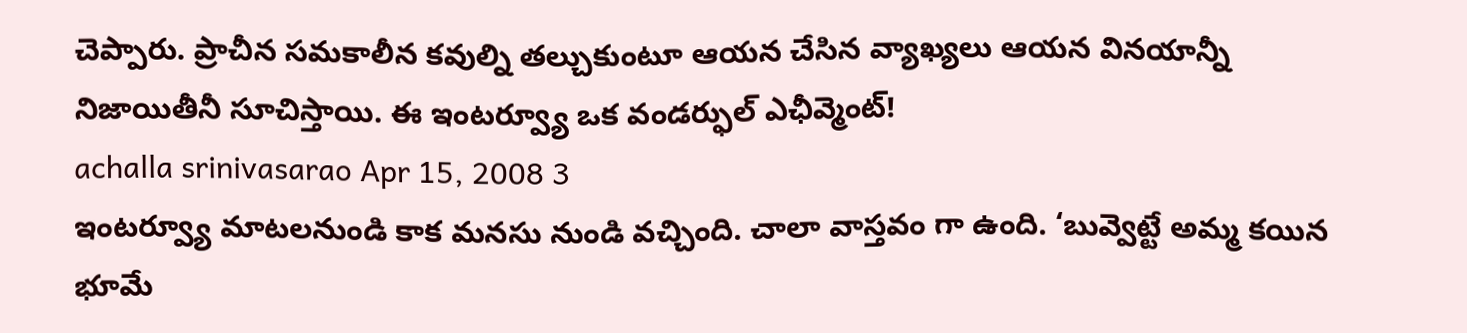చెప్పారు. ప్రాచీన సమకాలీన కవుల్ని తల్చుకుంటూ ఆయన చేసిన వ్యాఖ్యలు ఆయన వినయాన్నీ నిజాయితీనీ సూచిస్తాయి. ఈ ఇంటర్వ్యూ ఒక వండర్ఫుల్ ఎఛీవ్మెంట్!
achalla srinivasarao Apr 15, 2008 3
ఇంటర్వ్యూ మాటలనుండి కాక మనసు నుండి వచ్చింది. చాలా వాస్తవం గా ఉంది. ‘బువ్వెట్టే అమ్మ కయిన భూమే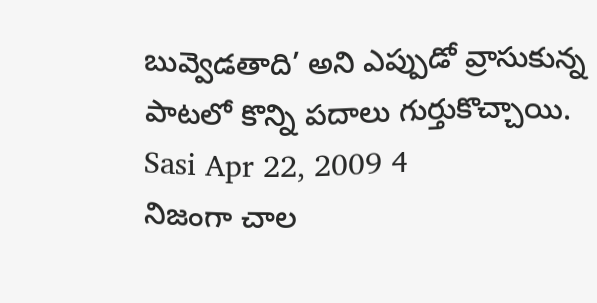బువ్వెడతాది’ అని ఎప్పుడో వ్రాసుకున్న పాటలో కొన్ని పదాలు గుర్తుకొచ్చాయి.
Sasi Apr 22, 2009 4
నిజంగా చాల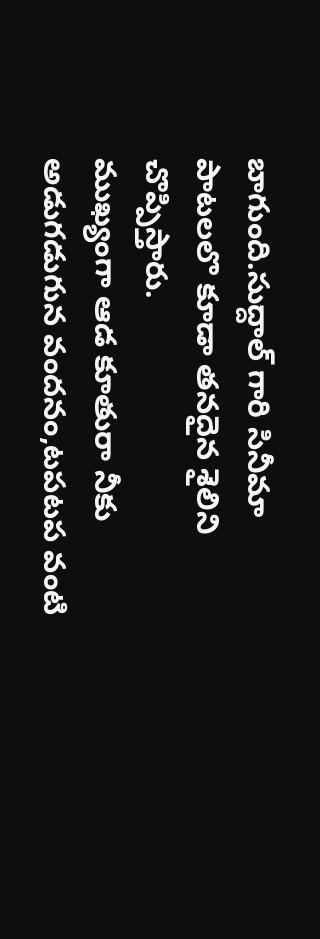బాగుంది.సుద్దాల్ గారి సినీమా పాటలలొ కూడా తనదైన శైలిని చొప్పిస్తారు.
ముఖ్యంగా ఆడ కూతురా నీకు అడుగడుగున వందనం,టపటప వంటి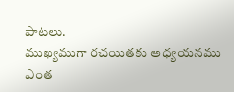పాటలు.
ముఖ్యముగా రచయితకు అధ్యయనము ఎంత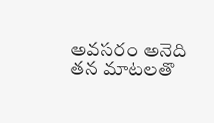అవసరం అనెది తన మాటలతొ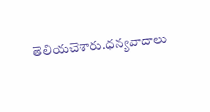తెలియచెశారు.ధన్యవాదాలు